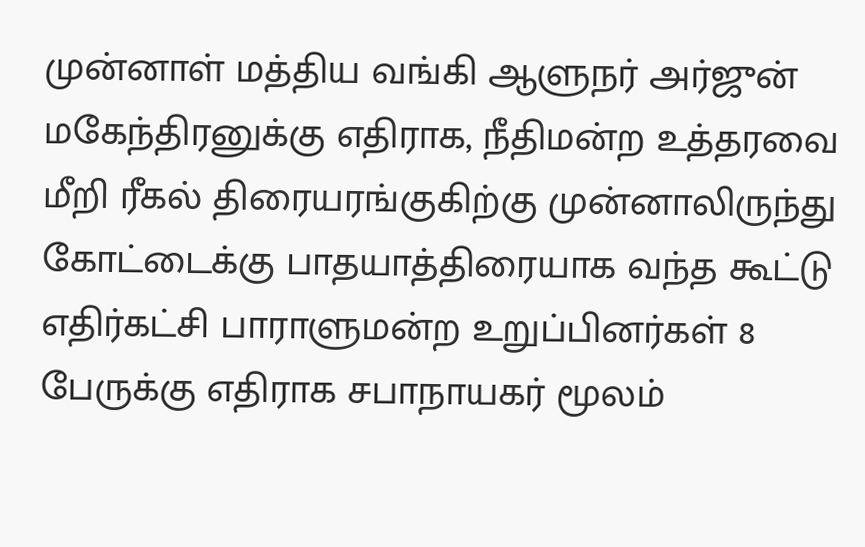முன்னாள் மத்திய வங்கி ஆளுநர் அர்ஜுன் மகேந்திரனுக்கு எதிராக, நீதிமன்ற உத்தரவை மீறி ரீகல் திரையரங்குகிற்கு முன்னாலிருந்து கோட்டைக்கு பாதயாத்திரையாக வந்த கூட்டு எதிர்கட்சி பாராளுமன்ற உறுப்பினர்கள் 8 பேருக்கு எதிராக சபாநாயகர் மூலம்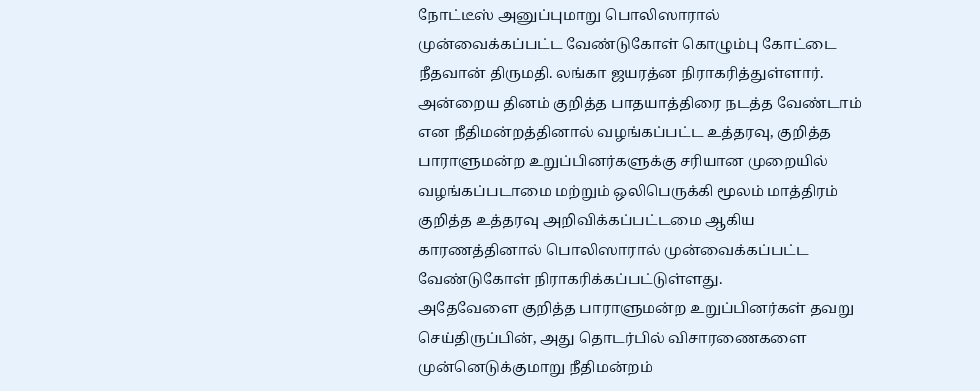நோட்டீஸ் அனுப்புமாறு பொலிஸாரால் முன்வைக்கப்பட்ட வேண்டுகோள் கொழும்பு கோட்டை நீதவான் திருமதி. லங்கா ஜயரத்ன நிராகரித்துள்ளார்.
அன்றைய தினம் குறித்த பாதயாத்திரை நடத்த வேண்டாம் என நீதிமன்றத்தினால் வழங்கப்பட்ட உத்தரவு, குறித்த பாராளுமன்ற உறுப்பினர்களுக்கு சரியான முறையில் வழங்கப்படாமை மற்றும் ஒலிபெருக்கி மூலம் மாத்திரம் குறித்த உத்தரவு அறிவிக்கப்பட்டமை ஆகிய காரணத்தினால் பொலிஸாரால் முன்வைக்கப்பட்ட வேண்டுகோள் நிராகரிக்கப்பட்டுள்ளது.
அதேவேளை குறித்த பாராளுமன்ற உறுப்பினர்கள் தவறு செய்திருப்பின், அது தொடர்பில் விசாரணைகளை முன்னெடுக்குமாறு நீதிமன்றம்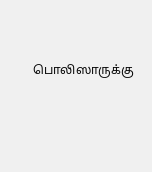பொலிஸாருக்கு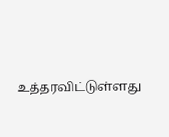உத்தரவிட்டுள்ளது